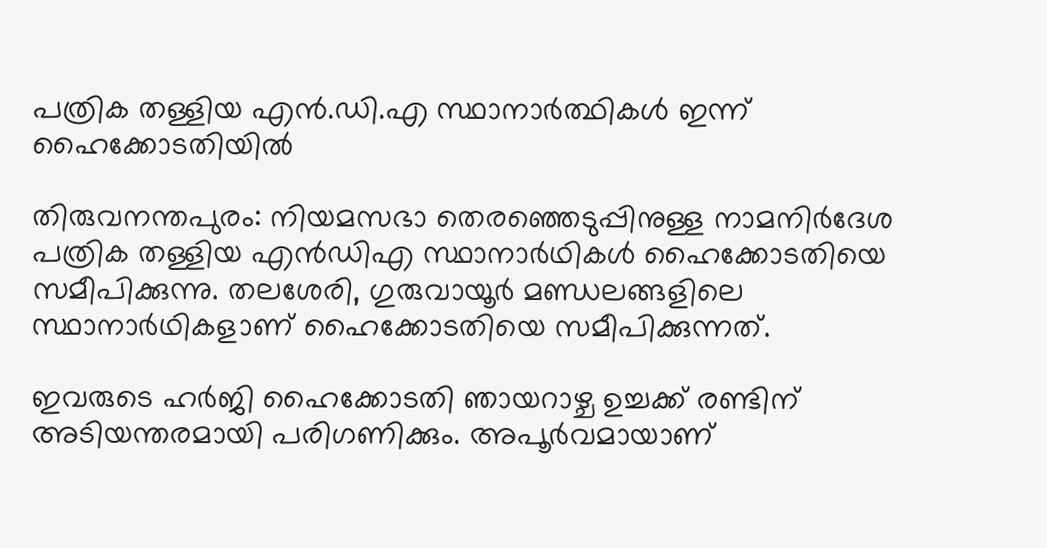പത്രിക തള്ളിയ എന്‍.ഡി.എ സ്ഥാനാര്‍ത്ഥികള്‍ ഇന്ന് ഹൈക്കോടതിയില്‍

തിരുവനന്തപുരം: നിയമസഭാ തെരഞ്ഞെടുപ്പിനുള്ള നാമനിര്‍ദേശ പത്രിക തള്ളിയ എന്‍ഡിഎ സ്ഥാനാര്‍ഥികള്‍ ഹൈക്കോടതിയെ സമീപിക്കുന്നു. തലശേരി, ഗുരുവായൂര്‍ മണ്ഡലങ്ങളിലെ സ്ഥാനാര്‍ഥികളാണ് ഹൈക്കോടതിയെ സമീപിക്കുന്നത്.

ഇവരുടെ ഹര്‍ജി ഹൈക്കോടതി ഞായറാഴ്ച ഉച്ചക്ക് രണ്ടിന് അടിയന്തരമായി പരിഗണിക്കും. അപൂര്‍വമായാണ്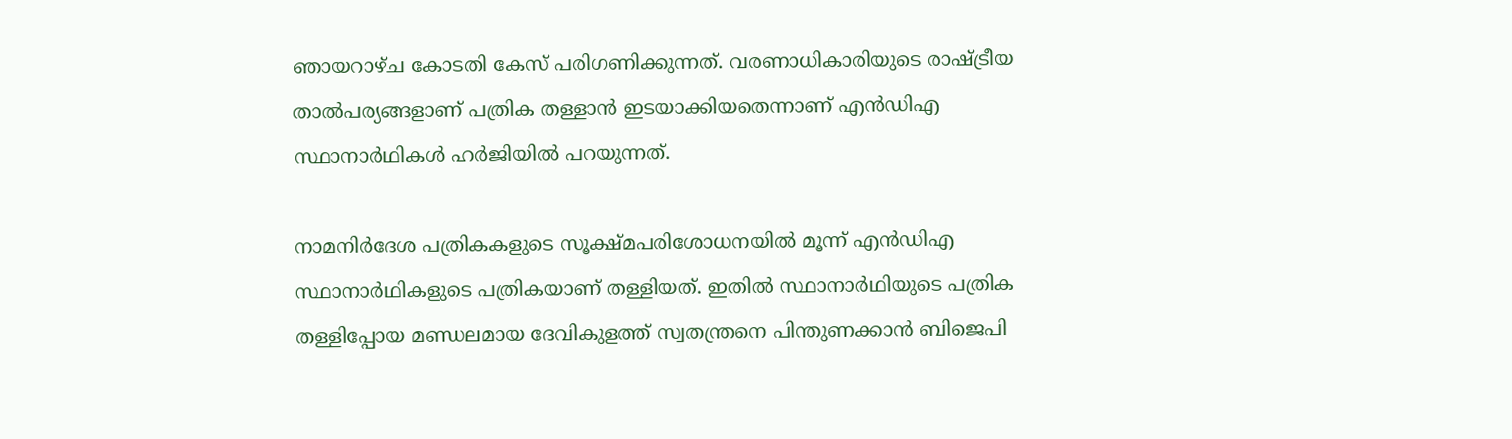ഞായറാഴ്ച കോടതി കേസ് പരിഗണിക്കുന്നത്. വരണാധികാരിയുടെ രാഷ്ട്രീയ താല്‍പര്യങ്ങളാണ് പത്രിക തള്ളാന്‍ ഇടയാക്കിയതെന്നാണ് എന്‍ഡിഎ സ്ഥാനാര്‍ഥികള്‍ ഹര്‍ജിയില്‍ പറയുന്നത്.

നാമനിര്‍ദേശ പത്രികകളുടെ സൂക്ഷ്മപരിശോധനയില്‍ മൂന്ന് എന്‍ഡിഎ സ്ഥാനാര്‍ഥികളുടെ പത്രികയാണ് തള്ളിയത്. ഇതില്‍ സ്ഥാനാര്‍ഥിയുടെ പത്രിക തള്ളിപ്പോയ മണ്ഡലമായ ദേവികുളത്ത് സ്വതന്ത്രനെ പിന്തുണക്കാന്‍ ബിജെപി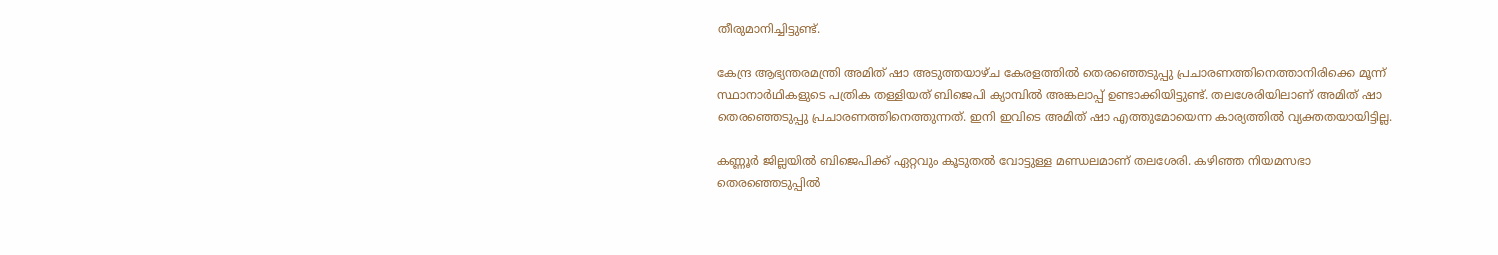തീരുമാനിച്ചിട്ടുണ്ട്.

കേന്ദ്ര ആഭ്യന്തരമന്ത്രി അമിത് ഷാ അടുത്തയാഴ്ച കേരളത്തില്‍ തെരഞ്ഞെടുപ്പു പ്രചാരണത്തിനെത്താനിരിക്കെ മൂന്ന് സ്ഥാനാര്‍ഥികളുടെ പത്രിക തള്ളിയത് ബിജെപി ക്യാമ്പില്‍ അങ്കലാപ്പ് ഉണ്ടാക്കിയിട്ടുണ്ട്. തലശേരിയിലാണ് അമിത് ഷാ തെരഞ്ഞെടുപ്പു പ്രചാരണത്തിനെത്തുന്നത്. ഇനി ഇവിടെ അമിത് ഷാ എത്തുമോയെന്ന കാര്യത്തില്‍ വ്യക്തതയായിട്ടില്ല.

കണ്ണൂര്‍ ജില്ലയില്‍ ബിജെപിക്ക് ഏറ്റവും കൂടുതല്‍ വോട്ടുള്ള മണ്ഡലമാണ് തലശേരി. കഴിഞ്ഞ നിയമസഭാ തെരഞ്ഞെടുപ്പില്‍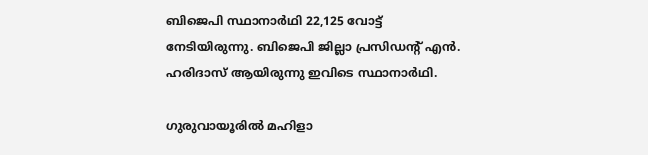ബിജെപി സ്ഥാനാര്‍ഥി 22,125 വോട്ട് നേടിയിരുന്നു. ബിജെപി ജില്ലാ പ്രസിഡന്റ് എന്‍. ഹരിദാസ് ആയിരുന്നു ഇവിടെ സ്ഥാനാര്‍ഥി.

ഗുരുവായൂരില്‍ മഹിളാ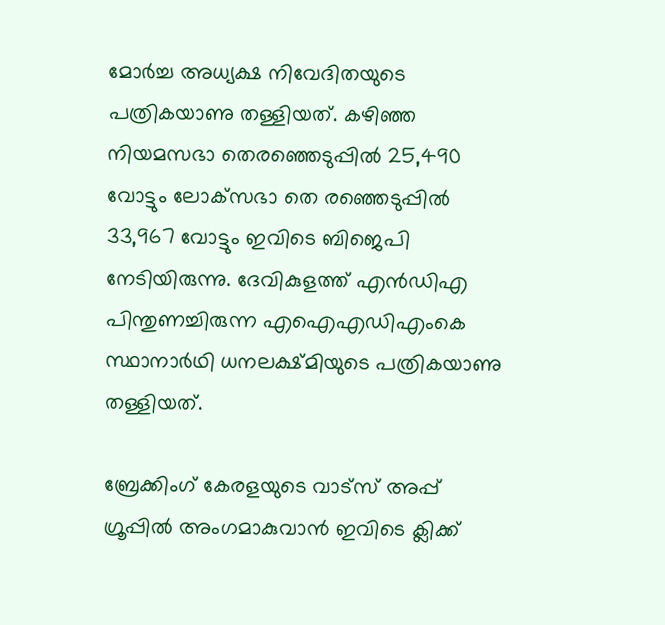മോര്‍ച്ച അധ്യക്ഷ നിവേദിതയുടെ പത്രികയാണു തള്ളിയത്. കഴിഞ്ഞ നിയമസഭാ തെരഞ്ഞെടുപ്പില്‍ 25,490 വോട്ടും ലോക്‌സഭാ തെ രഞ്ഞെടുപ്പില്‍ 33,967 വോട്ടും ഇവിടെ ബിജെപി നേടിയിരുന്നു. ദേവികുളത്ത് എന്‍ഡിഎ പിന്തുണച്ചിരുന്ന എഐഎഡിഎംകെ സ്ഥാനാര്‍ഥി ധനലക്ഷ്മിയുടെ പത്രികയാണു തള്ളിയത്.

ബ്രേക്കിംഗ് കേരളയുടെ വാട്സ് അപ്പ് ഗ്രൂപ്പിൽ അംഗമാകുവാൻ ഇവിടെ ക്ലിക്ക്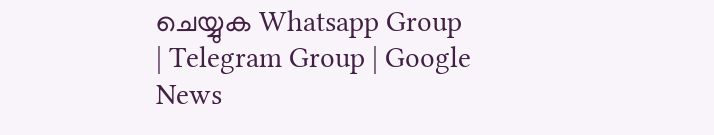ചെയ്യുക Whatsapp Group | Telegram Group | Google News